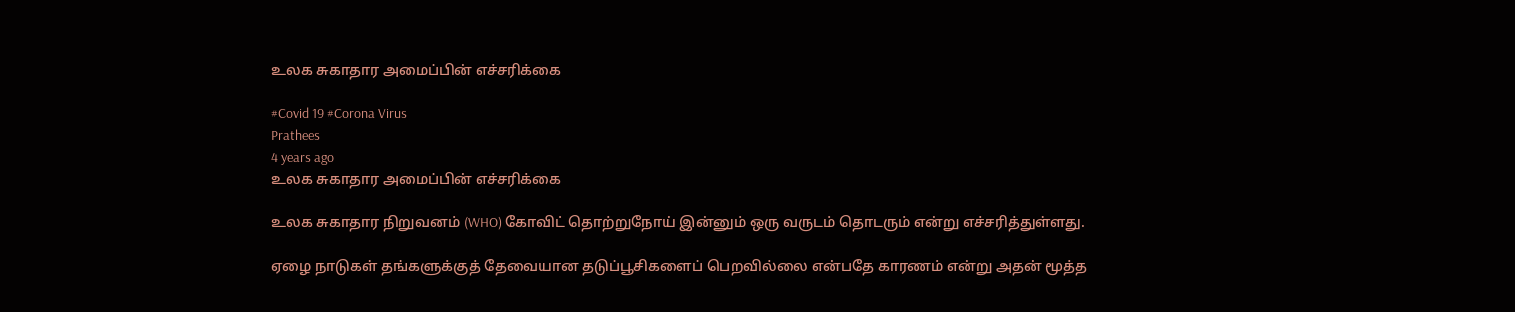உலக சுகாதார அமைப்பின் எச்சரிக்கை

#Covid 19 #Corona Virus
Prathees
4 years ago
உலக சுகாதார அமைப்பின் எச்சரிக்கை

உலக சுகாதார நிறுவனம் (WHO) கோவிட் தொற்றுநோய் இன்னும் ஒரு வருடம் தொடரும் என்று எச்சரித்துள்ளது.

ஏழை நாடுகள் தங்களுக்குத் தேவையான தடுப்பூசிகளைப் பெறவில்லை என்பதே காரணம் என்று அதன் மூத்த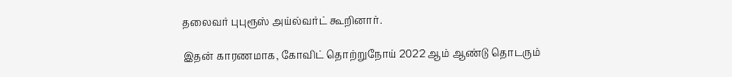தலைவர் புபுரூஸ் அய்ல்வர்ட் கூறினார்.

இதன் காரணமாக, கோவிட் தொற்றுநோய் 2022 ஆம் ஆண்டு தொடரும்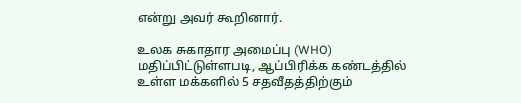என்று அவர் கூறினார்.

உலக சுகாதார அமைப்பு (WHO) மதிப்பிட்டுள்ளபடி, ஆப்பிரிக்க கண்டத்தில் உள்ள மக்களில் 5 சதவீதத்திற்கும்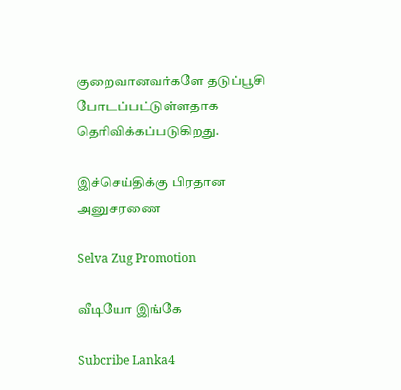குறைவானவர்களே தடுப்பூசி போடப்பட்டுள்ளதாக தெரிவிக்கப்படுகிறது.

இச்செய்திக்கு பிரதான அனுசரணை

Selva Zug Promotion

வீடியோ இங்கே

Subcribe Lanka4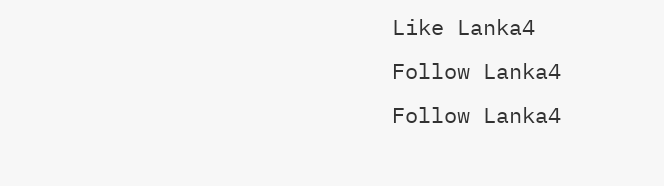Like Lanka4
Follow Lanka4
Follow Lanka4